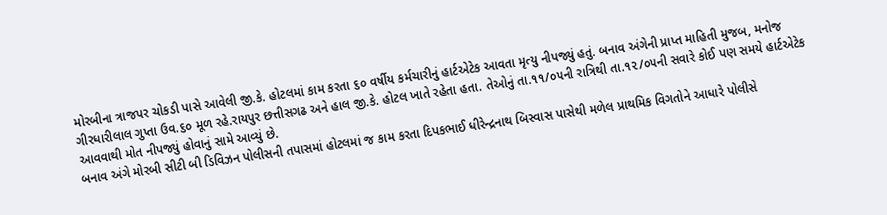મોરબીના ત્રાજપર ચોકડી પાસે આવેલી જી.કે. હોટલમાં કામ કરતા ૬૦ વર્ષીય કર્મચારીનું હાર્ટએટેક આવતા મૃત્યુ નીપજ્યું હતું. બનાવ અંગેની પ્રાપ્ત માહિતી મુજબ, મનોજ ગીરધારીલાલ ગુપ્તા ઉવ.૬૦ મૂળ રહે.રાયપુર છત્તીસગઢ અને હાલ જી.કે. હોટલ ખાતે રહેતા હતા. તેઓનું તા.૧૧/૦૫ની રાત્રિથી તા.૧૨/૦૫ની સવારે કોઈ પણ સમયે હાર્ટએટેક આવવાથી મોત નીપજ્યું હોવાનું સામે આવ્યું છે.
બનાવ અંગે મોરબી સીટી બી ડિવિઝન પોલીસની તપાસમાં હોટલમાં જ કામ કરતા દિપકભાઈ ધીરેન્દ્રનાથ બિસ્વાસ પાસેથી મળેલ પ્રાથમિક વિગતોને આધારે પોલીસે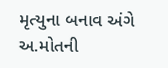મૃત્યુના બનાવ અંગે અ.મોતની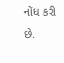નોંધ કરી છે.